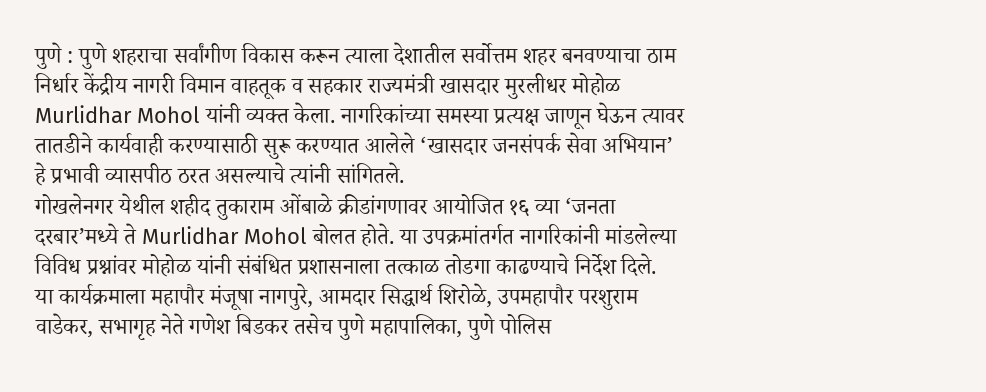पुणे : पुणे शहराचा सर्वांगीण विकास करून त्याला देशातील सर्वोत्तम शहर बनवण्याचा ठाम निर्धार केंद्रीय नागरी विमान वाहतूक व सहकार राज्यमंत्री खासदार मुरलीधर मोहोळ Murlidhar Mohol यांनी व्यक्त केला. नागरिकांच्या समस्या प्रत्यक्ष जाणून घेऊन त्यावर तातडीने कार्यवाही करण्यासाठी सुरू करण्यात आलेले ‘खासदार जनसंपर्क सेवा अभियान’ हे प्रभावी व्यासपीठ ठरत असल्याचे त्यांनी सांगितले.
गोखलेनगर येथील शहीद तुकाराम ओंबाळे क्रीडांगणावर आयोजित १६ व्या ‘जनता दरबार’मध्ये ते Murlidhar Mohol बोलत होते. या उपक्रमांतर्गत नागरिकांनी मांडलेल्या विविध प्रश्नांवर मोहोळ यांनी संबंधित प्रशासनाला तत्काळ तोडगा काढण्याचे निर्देश दिले.
या कार्यक्रमाला महापौर मंजूषा नागपुरे, आमदार सिद्धार्थ शिरोळे, उपमहापौर परशुराम वाडेकर, सभागृह नेते गणेश बिडकर तसेच पुणे महापालिका, पुणे पोलिस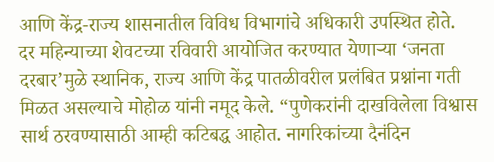आणि केंद्र-राज्य शासनातील विविध विभागांचे अधिकारी उपस्थित होते.
दर महिन्याच्या शेवटच्या रविवारी आयोजित करण्यात येणाऱ्या ‘जनता दरबार’मुळे स्थानिक, राज्य आणि केंद्र पातळीवरील प्रलंबित प्रश्नांना गती मिळत असल्याचे मोहोळ यांनी नमूद केले. “पुणेकरांनी दाखविलेला विश्वास सार्थ ठरवण्यासाठी आम्ही कटिबद्ध आहोत. नागरिकांच्या दैनंदिन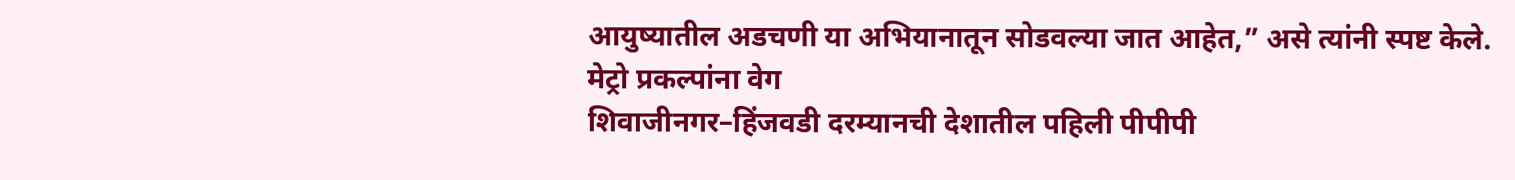आयुष्यातील अडचणी या अभियानातून सोडवल्या जात आहेत,” असे त्यांनी स्पष्ट केले.
मेट्रो प्रकल्पांना वेग
शिवाजीनगर–हिंजवडी दरम्यानची देशातील पहिली पीपीपी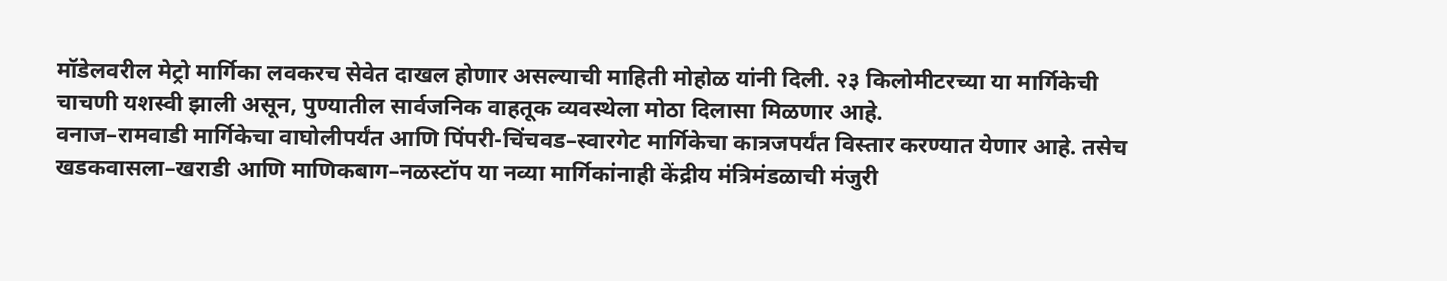मॉडेलवरील मेट्रो मार्गिका लवकरच सेवेत दाखल होणार असल्याची माहिती मोहोळ यांनी दिली. २३ किलोमीटरच्या या मार्गिकेची चाचणी यशस्वी झाली असून, पुण्यातील सार्वजनिक वाहतूक व्यवस्थेला मोठा दिलासा मिळणार आहे.
वनाज–रामवाडी मार्गिकेचा वाघोलीपर्यंत आणि पिंपरी-चिंचवड–स्वारगेट मार्गिकेचा कात्रजपर्यंत विस्तार करण्यात येणार आहे. तसेच खडकवासला–खराडी आणि माणिकबाग–नळस्टॉप या नव्या मार्गिकांनाही केंद्रीय मंत्रिमंडळाची मंजुरी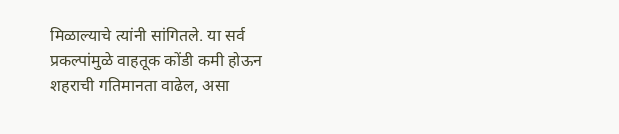मिळाल्याचे त्यांनी सांगितले. या सर्व प्रकल्पांमुळे वाहतूक कोंडी कमी होऊन शहराची गतिमानता वाढेल, असा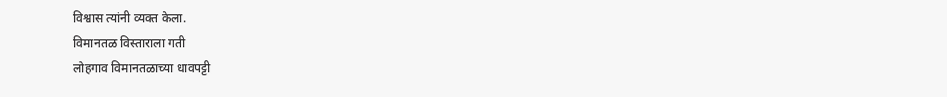विश्वास त्यांनी व्यक्त केला.
विमानतळ विस्ताराला गती
लोहगाव विमानतळाच्या धावपट्टी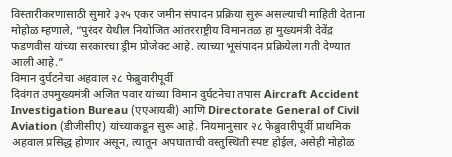विस्तारीकरणासाठी सुमारे ३२५ एकर जमीन संपादन प्रक्रिया सुरू असल्याची माहिती देताना मोहोळ म्हणाले, “पुरंदर येथील नियोजित आंतरराष्ट्रीय विमानतळ हा मुख्यमंत्री देवेंद्र फडणवीस यांच्या सरकारचा ड्रीम प्रोजेक्ट आहे. त्याच्या भूसंपादन प्रक्रियेला गती देण्यात आली आहे.”
विमान दुर्घटनेचा अहवाल २८ फेब्रुवारीपूर्वी
दिवंगत उपमुख्यमंत्री अजित पवार यांच्या विमान दुर्घटनेचा तपास Aircraft Accident Investigation Bureau (एएआयबी) आणि Directorate General of Civil Aviation (डीजीसीए) यांच्याकडून सुरू आहे. नियमानुसार २८ फेब्रुवारीपूर्वी प्राथमिक अहवाल प्रसिद्ध होणार असून, त्यातून अपघाताची वस्तुस्थिती स्पष्ट होईल, असेही मोहोळ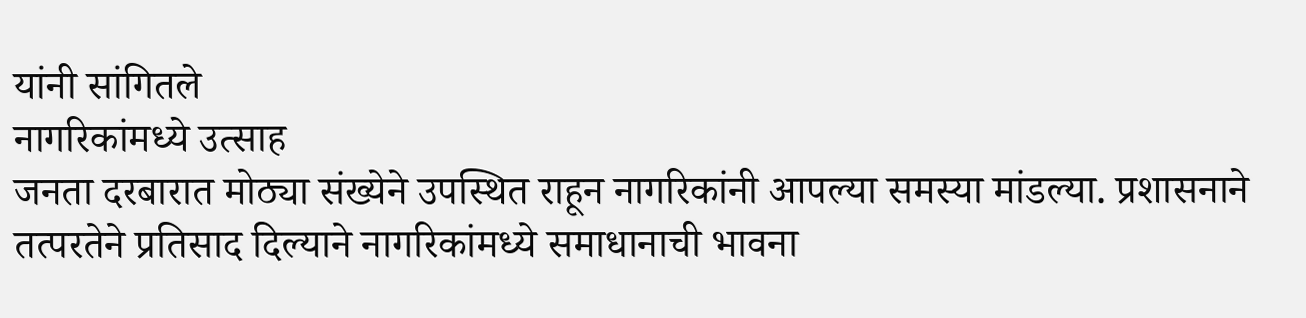यांनी सांगितले
नागरिकांमध्ये उत्साह
जनता दरबारात मोठ्या संख्येने उपस्थित राहून नागरिकांनी आपल्या समस्या मांडल्या. प्रशासनाने तत्परतेने प्रतिसाद दिल्याने नागरिकांमध्ये समाधानाची भावना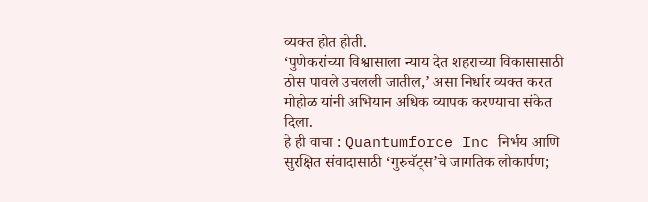व्यक्त होत होती.
‘पुणेकरांच्या विश्वासाला न्याय देत शहराच्या विकासासाठी ठोस पावले उचलली जातील,’ असा निर्धार व्यक्त करत मोहोळ यांनी अभियान अधिक व्यापक करण्याचा संकेत दिला.
हे ही वाचा : Quantumforce Inc निर्भय आणि सुरक्षित संवादासाठी ‘गुरुचॅट्स’चे जागतिक लोकार्पण;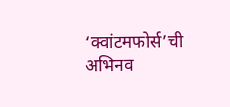‘क्वांटमफोर्स’ची अभिनव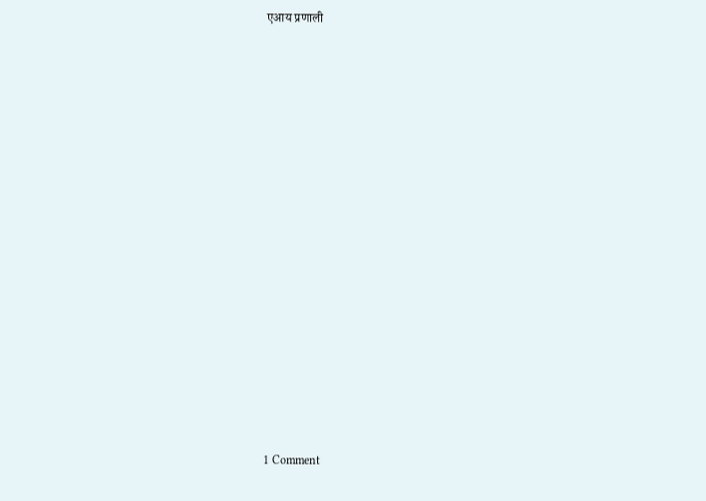एआय प्रणाली

















1 Comment